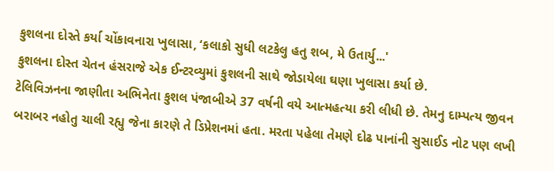કુશલના દોસ્તે કર્યા ચોંકાવનારા ખુલાસા, ‘કલાકો સુધી લટકેલુ હતુ શબ, મે ઉતાર્યુ...'
કુશલના દોસ્ત ચેતન હંસરાજે એક ઈન્ટરવ્યુમાં કુશલની સાથે જોડાયેલા ઘણા ખુલાસા કર્યા છે.
ટેલિવિઝનના જાણીતા અભિનેતા કુશલ પંજાબીએ 37 વર્ષની વયે આત્મહત્યા કરી લીધી છે. તેમનુ દામ્પત્ય જીવન બરાબર નહોતુ ચાલી રહ્યુ જેના કારણે તે ડિપ્રેશનમાં હતા. મરતા પહેલા તેમણે દોઢ પાનાંની સુસાઈડ નોટ પણ લખી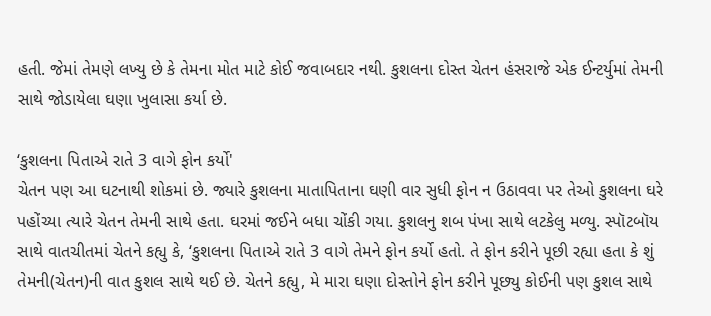હતી. જેમાં તેમણે લખ્યુ છે કે તેમના મોત માટે કોઈ જવાબદાર નથી. કુશલના દોસ્ત ચેતન હંસરાજે એક ઈન્ટર્યુમાં તેમની સાથે જોડાયેલા ઘણા ખુલાસા કર્યા છે.

‘કુશલના પિતાએ રાતે 3 વાગે ફોન કર્યો'
ચેતન પણ આ ઘટનાથી શોકમાં છે. જ્યારે કુશલના માતાપિતાના ઘણી વાર સુધી ફોન ન ઉઠાવવા પર તેઓ કુશલના ઘરે પહોંચ્યા ત્યારે ચેતન તેમની સાથે હતા. ઘરમાં જઈને બધા ચોંકી ગયા. કુશલનુ શબ પંખા સાથે લટકેલુ મળ્યુ. સ્પૉટબૉય સાથે વાતચીતમાં ચેતને કહ્યુ કે, ‘કુશલના પિતાએ રાતે 3 વાગે તેમને ફોન કર્યો હતો. તે ફોન કરીને પૂછી રહ્યા હતા કે શું તેમની(ચેતન)ની વાત કુશલ સાથે થઈ છે. ચેતને કહ્યુ, મે મારા ઘણા દોસ્તોને ફોન કરીને પૂછ્યુ કોઈની પણ કુશલ સાથે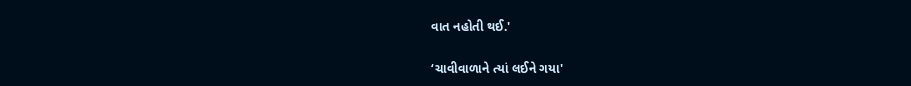વાત નહોતી થઈ.'

‘ચાવીવાળાને ત્યાં લઈને ગયા'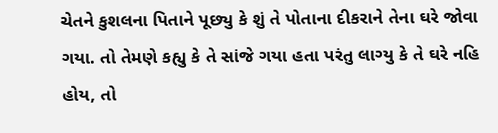ચેતને કુશલના પિતાને પૂછ્યુ કે શું તે પોતાના દીકરાને તેના ઘરે જોવા ગયા. તો તેમણે કહ્યુ કે તે સાંજે ગયા હતા પરંતુ લાગ્યુ કે તે ઘરે નહિ હોય, તો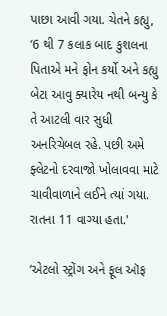પાછા આવી ગયા. ચેતને કહ્યુ, ‘6 થી 7 કલાક બાદ કુશલના પિતાએ મને ફોન કર્યો અને કહ્યુ બેટા આવુ ક્યારેય નથી બન્યુ કે તે આટલી વાર સુધી અનરિચેબલ રહે. પછી અમે ફ્લેટનો દરવાજો ખોલાવવા માટે ચાવીવાળાને લઈને ત્યાં ગયા. રાતના 11 વાગ્યા હતા.'

‘એટલો સ્ટ્રોંગ અને ફૂલ ઑફ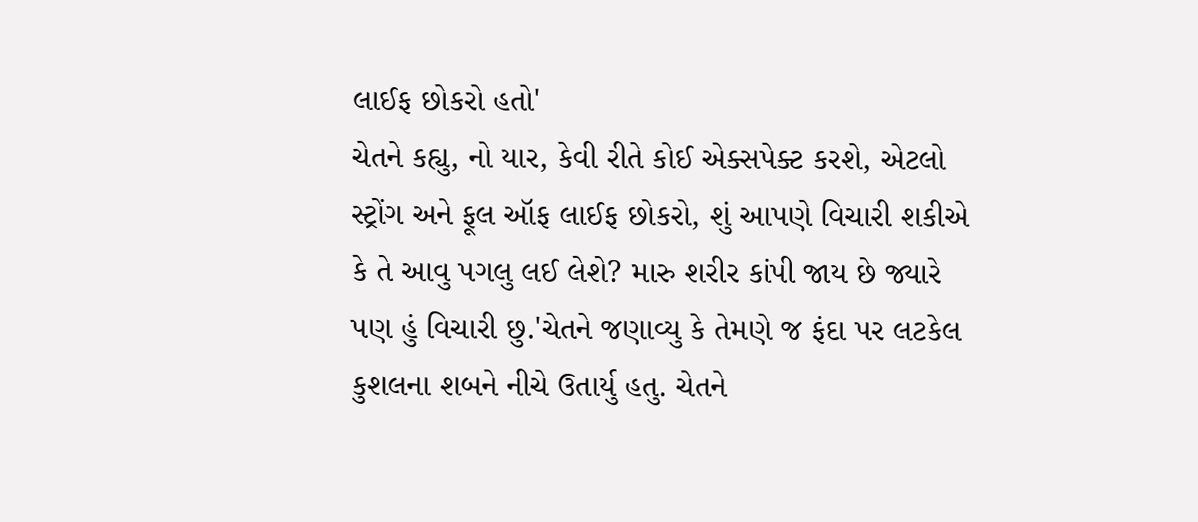લાઈફ છોકરો હતો'
ચેતને કહ્યુ, નો યાર, કેવી રીતે કોઈ એક્સપેક્ટ કરશે, એટલો સ્ટ્રોંગ અને ફૂલ ઑફ લાઈફ છોકરો, શું આપણે વિચારી શકીએ કે તે આવુ પગલુ લઈ લેશે? મારુ શરીર કાંપી જાય છે જ્યારે પણ હું વિચારી છુ.'ચેતને જણાવ્યુ કે તેમણે જ ફંદા પર લટકેલ કુશલના શબને નીચે ઉતાર્યુ હતુ. ચેતને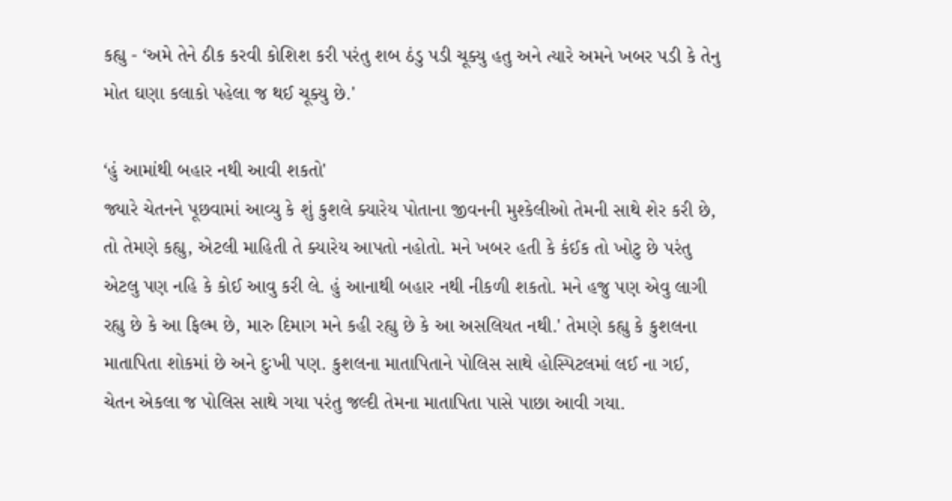કહ્યુ - ‘અમે તેને ઠીક કરવી કોશિશ કરી પરંતુ શબ ઠંડુ પડી ચૂક્યુ હતુ અને ત્યારે અમને ખબર પડી કે તેનુ મોત ઘણા કલાકો પહેલા જ થઈ ચૂક્યુ છે.'

‘હું આમાંથી બહાર નથી આવી શકતો'
જ્યારે ચેતનને પૂછવામાં આવ્યુ કે શું કુશલે ક્યારેય પોતાના જીવનની મુશ્કેલીઓ તેમની સાથે શેર કરી છે, તો તેમણે કહ્યુ, એટલી માહિતી તે ક્યારેય આપતો નહોતો. મને ખબર હતી કે કંઈક તો ખોટુ છે પરંતુ એટલુ પણ નહિ કે કોઈ આવુ કરી લે. હું આનાથી બહાર નથી નીકળી શકતો. મને હજુ પણ એવુ લાગી રહ્યુ છે કે આ ફિલ્મ છે, મારુ દિમાગ મને કહી રહ્યુ છે કે આ અસલિયત નથી.' તેમણે કહ્યુ કે કુશલના માતાપિતા શોકમાં છે અને દુઃખી પણ. કુશલના માતાપિતાને પોલિસ સાથે હોસ્પિટલમાં લઈ ના ગઈ, ચેતન એકલા જ પોલિસ સાથે ગયા પરંતુ જલ્દી તેમના માતાપિતા પાસે પાછા આવી ગયા.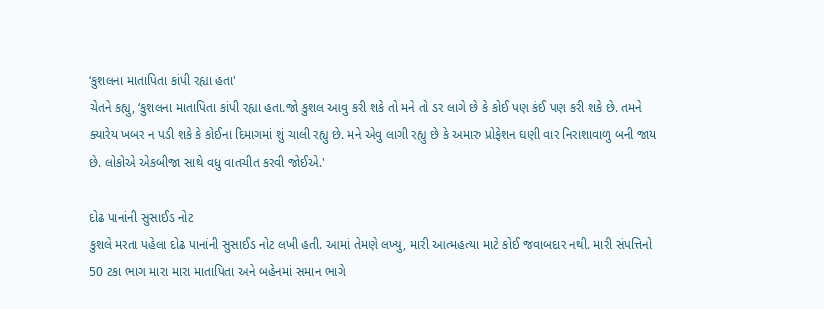‘કુશલના માતાપિતા કાંપી રહ્યા હતા'
ચેતને કહ્યુ, ‘કુશલના માતાપિતા કાંપી રહ્યા હતા.જો કુશલ આવુ કરી શકે તો મને તો ડર લાગે છે કે કોઈ પણ કંઈ પણ કરી શકે છે. તમને ક્યારેય ખબર ન પડી શકે કે કોઈના દિમાગમાં શું ચાલી રહ્યુ છે. મને એવુ લાગી રહ્યુ છે કે અમારુ પ્રોફેશન ઘણી વાર નિરાશાવાળુ બની જાય છે. લોકોએ એકબીજા સાથે વધુ વાતચીત કરવી જોઈએ.'

દોઢ પાનાંની સુસાઈડ નોટ
કુશલે મરતા પહેલા દોઢ પાનાંની સુસાઈડ નોટ લખી હતી. આમાં તેમણે લખ્યુ, મારી આત્મહત્યા માટે કોઈ જવાબદાર નથી. મારી સંપત્તિનો 50 ટકા ભાગ મારા મારા માતાપિતા અને બહેનમાં સમાન ભાગે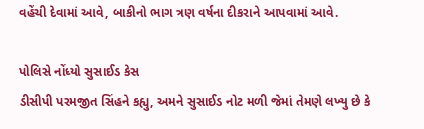વહેંચી દેવામાં આવે, બાકીનો ભાગ ત્રણ વર્ષના દીકરાને આપવામાં આવે.

પોલિસે નોંધ્યો સુસાઈડ કેસ
ડીસીપી પરમજીત સિંહને કહ્યુ, અમને સુસાઈડ નોટ મળી જેમાં તેમણે લખ્યુ છે કે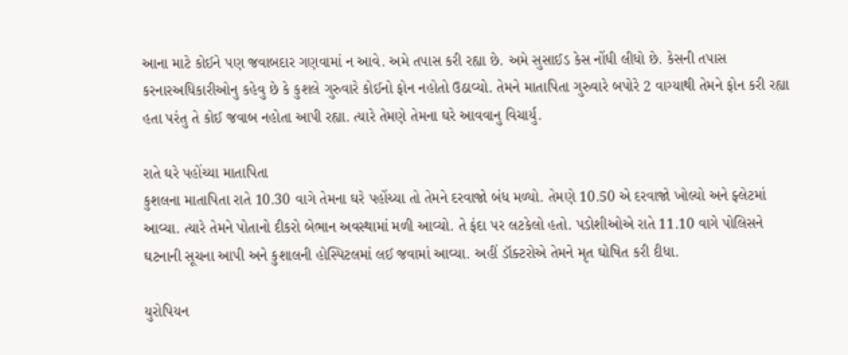આના માટે કોઈને પણ જવાબદાર ગણવામાં ન આવે. અમે તપાસ કરી રહ્યા છે. અમે સુસાઈડ કેસ નોંધી લીધો છે. કેસની તપાસ કરનારઅધિકારીઓનુ કહેવુ છે કે કુશલે ગુરુવારે કોઈનો ફોન નહોતો ઉઠાવ્યો. તેમને માતાપિતા ગુરુવારે બપોરે 2 વાગ્યાથી તેમને ફોન કરી રહ્યા હતા પરંતુ તે કોઈ જવાબ નહોતા આપી રહ્યા. ત્યારે તેમણે તેમના ઘરે આવવાનુ વિચાર્યુ.

રાતે ઘરે પહોંચ્યા માતાપિતા
કુશલના માતાપિતા રાતે 10.30 વાગે તેમના ઘરે પહોંચ્યા તો તેમને દરવાજો બંધ મળ્યો. તેમણે 10.50 એ દરવાજો ખોલ્યો અને ફ્લેટમાં આવ્યા. ત્યારે તેમને પોતાનો દીકરો બેભાન અવસ્થામાં મળી આવ્યો. તે ફંદા પર લટકેલો હતો. પડોશીઓએ રાતે 11.10 વાગે પોલિસને ઘટનાની સૂચના આપી અને કુશાલની હોસ્પિટલમાં લઈ જવામાં આવ્યા. અહીં ડૉક્ટરોએ તેમને મૃત ઘોષિત કરી દીધા.

યુરોપિયન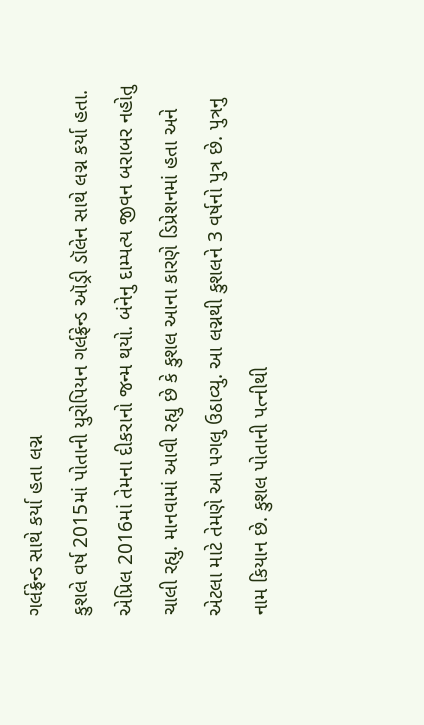ગર્લફ્રેન્ડ સાથે કર્યા હતા લગ્ન
કુશલે વર્ષ 2015માં પોતાની યુરોપિયન ગર્લફ્રેન્ડ ઑડ્રી ડૉલેન સાથે લગ્ન કર્યા હતા. એપ્રિલ 2016માં તેમના દીકરાનો જન્મ થયો. બંનેનુ દામ્પત્ય જીવન બરાબર નહોતુ ચાલી રહ્યુ. માનવામાં આવી રહ્યુ છે કે કુશલ આના કારણે ડિપ્રેશનમાં હતા અને એટલા માટે તેમણે આ પગલુ ઉઠાવ્યુ. આ લગ્નથી કુશલને 3 વર્ષનો પુત્ર છે. પુત્રનુ નામ કિયાન છે. કુશલ પોતાની પત્નીથી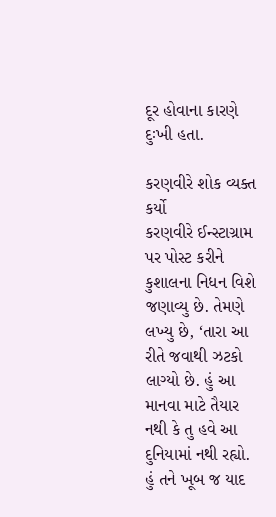દૂર હોવાના કારણે દુઃખી હતા.

કરણવીરે શોક વ્યક્ત કર્યો
કરણવીરે ઈન્સ્ટાગ્રામ પર પોસ્ટ કરીને કુશાલના નિધન વિશે જણાવ્યુ છે. તેમણે લખ્યુ છે, ‘તારા આ રીતે જવાથી ઝટકો લાગ્યો છે. હું આ માનવા માટે તૈયાર નથી કે તુ હવે આ દુનિયામાં નથી રહ્યો. હું તને ખૂબ જ યાદ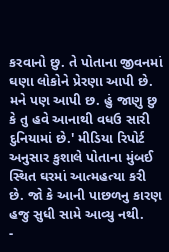કરવાનો છુ. તે પોતાના જીવનમાં ઘણા લોકોને પ્રેરણા આપી છે. મને પણ આપી છ. હું જાણુ છુ કે તુ હવે આનાથી વધઉ સારી દુનિયામાં છે.' મીડિયા રિપોર્ટ અનુસાર કુશાલે પોતાના મુંબઈ સ્થિત ઘરમાં આત્મહત્યા કરી છે. જો કે આની પાછળનુ કારણ હજુ સુધી સામે આવ્યુ નથી.
-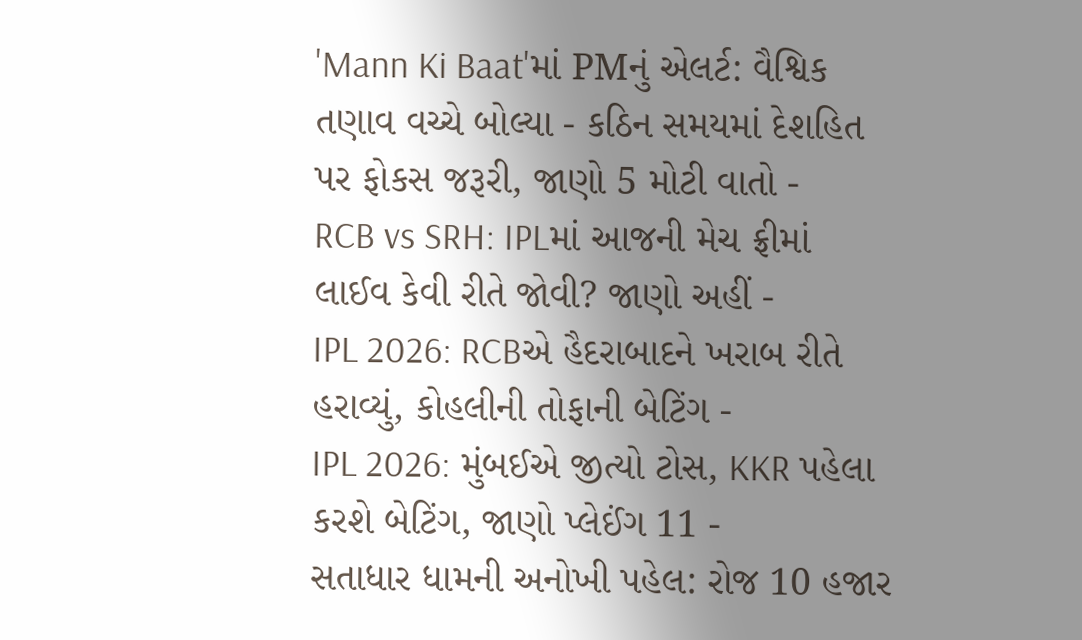'Mann Ki Baat'માં PMનું એલર્ટ: વૈશ્વિક તણાવ વચ્ચે બોલ્યા - કઠિન સમયમાં દેશહિત પર ફોકસ જરૂરી, જાણો 5 મોટી વાતો -
RCB vs SRH: IPLમાં આજની મેચ ફ્રીમાં લાઈવ કેવી રીતે જોવી? જાણો અહીં -
IPL 2026: RCBએ હૈદરાબાદને ખરાબ રીતે હરાવ્યું, કોહલીની તોફાની બેટિંગ -
IPL 2026: મુંબઈએ જીત્યો ટોસ, KKR પહેલા કરશે બેટિંગ, જાણો પ્લેઈંગ 11 -
સતાધાર ધામની અનોખી પહેલ: રોજ 10 હજાર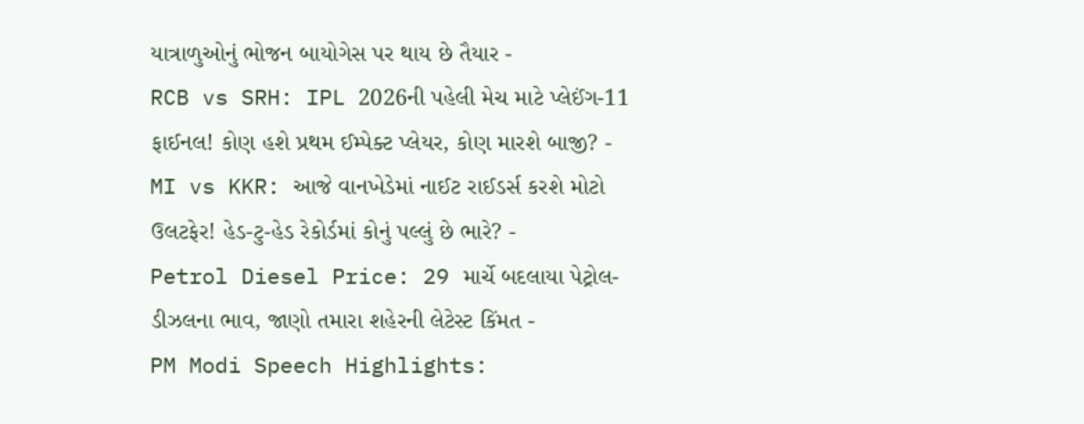યાત્રાળુઓનું ભોજન બાયોગેસ પર થાય છે તૈયાર -
RCB vs SRH: IPL 2026ની પહેલી મેચ માટે પ્લેઈંગ-11 ફાઈનલ! કોણ હશે પ્રથમ ઈમ્પેક્ટ પ્લેયર, કોણ મારશે બાજી? -
MI vs KKR: આજે વાનખેડેમાં નાઈટ રાઈડર્સ કરશે મોટો ઉલટફેર! હેડ-ટુ-હેડ રેકોર્ડમાં કોનું પલ્લું છે ભારે? -
Petrol Diesel Price: 29 માર્ચે બદલાયા પેટ્રોલ-ડીઝલના ભાવ, જાણો તમારા શહેરની લેટેસ્ટ કિંમત -
PM Modi Speech Highlights: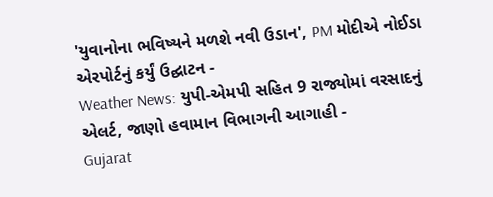'યુવાનોના ભવિષ્યને મળશે નવી ઉડાન', PM મોદીએ નોઈડા એરપોર્ટનું કર્યું ઉદ્ઘાટન -
Weather News: યુપી-એમપી સહિત 9 રાજ્યોમાં વરસાદનું એલર્ટ, જાણો હવામાન વિભાગની આગાહી -
Gujarat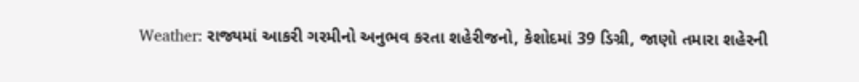Weather: રાજ્યમાં આકરી ગરમીનો અનુભવ કરતા શહેરીજનો, કેશોદમાં 39 ડિગ્રી, જાણો તમારા શહેરની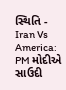સ્થિતિ -
Iran Vs America: PM મોદીએ સાઉદી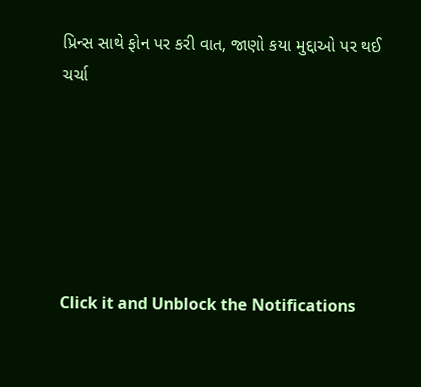પ્રિન્સ સાથે ફોન પર કરી વાત, જાણો કયા મુદ્દાઓ પર થઈ ચર્ચા






Click it and Unblock the Notifications